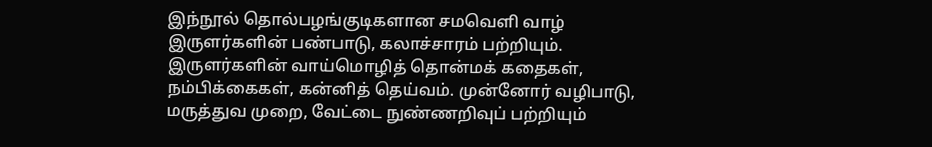இந்நூல் தொல்பழங்குடிகளான சமவெளி வாழ் இருளர்களின் பண்பாடு, கலாச்சாரம் பற்றியும். இருளர்களின் வாய்மொழித் தொன்மக் கதைகள், நம்பிக்கைகள், கன்னித் தெய்வம். முன்னோர் வழிபாடு, மருத்துவ முறை, வேட்டை நுண்ணறிவுப் பற்றியும்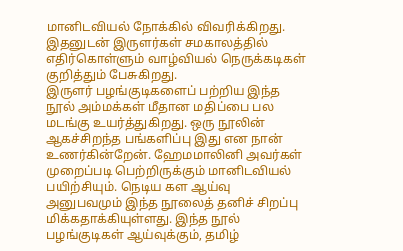மானிடவியல் நோக்கில் விவரிக்கிறது.
இதனுடன் இருளர்கள் சமகாலத்தில் எதிர்கொள்ளும் வாழ்வியல் நெருக்கடிகள் குறித்தும் பேசுகிறது.
இருளர் பழங்குடிகளைப் பற்றிய இந்த நூல் அம்மக்கள் மீதான மதிப்பை பல மடங்கு உயர்த்துகிறது. ஒரு நூலின் ஆகச்சிறந்த பங்களிப்பு இது என நான் உணர்கின்றேன். ஹேமமாலினி அவர்கள் முறைப்படி பெற்றிருக்கும் மானிடவியல் பயிற்சியும். நெடிய கள ஆய்வு அனுபவமும் இந்த நூலைத் தனிச் சிறப்பு மிக்கதாக்கியுள்ளது. இந்த நூல் பழங்குடிகள் ஆய்வுக்கும், தமிழ்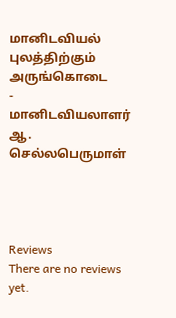மானிடவியல் புலத்திற்கும் அருங்கொடை
- மானிடவியலாளர் ஆ. செல்லபெருமாள்




Reviews
There are no reviews yet.